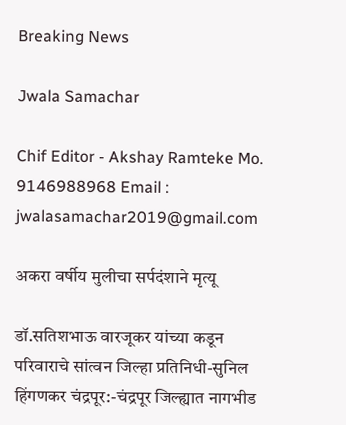Breaking News

Jwala Samachar

Chif Editor - Akshay Ramteke Mo. 9146988968 Email : jwalasamachar2019@gmail.com

अकरा वर्षीय मुलीचा सर्पदंशाने मृत्यू

डॉ.सतिशभाऊ वारजूकर यांच्या कडून परिवाराचे सांत्वन जिल्हा प्रतिनिधी-सुनिल हिंगणकर चंद्रपूर:-चंद्रपूर जिल्ह्यात नागभीड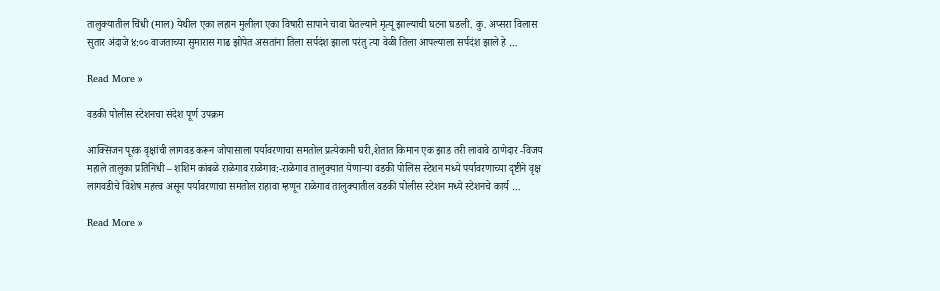तालुक्यातील चिंधी (माल) येथील एका लहान मुलीला एका विषारी सापाने चावा घेतल्याने मृत्यू झाल्याची घटना घडली. कु. अप्सरा विलास सुतार अंदाजे ४:०० वाजताच्या सुमारास गाढ झोपेत असतांना तिला सर्पदंश झाला परंतु त्या वेळी तिला आपल्याला सर्पदंश झाले हे …

Read More »

वडकी पोलीस स्टेशनचा संदेश पूर्ण उपक्रम

आक्सिजन पूरक वृक्षांची लागवड करून जोपासाला पर्यावरणाचा समतोल प्रत्येकानी घरी,शेतात किमान एक झाड तरी लावावे ठाणेदार -विजय महाले तालुका प्रतिनिधी – शशिम कांबळे राळेगाव राळेगाव:-राळेगाव तालुक्यात येणाऱ्या वडकी पोलिस स्टेशन मध्ये पर्यावरणाच्या दृष्टीने वृक्ष लागवडीचे विशेष महत्त्व असून पर्यावरणाचा समतोल राहावा म्हणून राळेगाव तालुक्यातील वडकी पोलीस स्टेशन मध्ये स्टेशनचे कार्य …

Read More »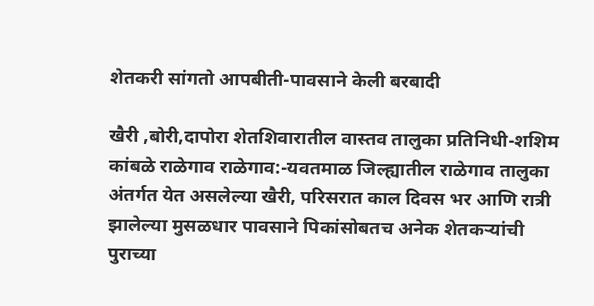शेतकरी सांगतो आपबीती-पावसाने केली बरबादी

खैरी ,बोरी,दापोरा शेतशिवारातील वास्तव तालुका प्रतिनिधी-शशिम कांबळे राळेगाव राळेगाव:-यवतमाळ जिल्ह्यातील राळेगाव तालुका अंतर्गत येत असलेल्या खैरी, परिसरात काल दिवस भर आणि रात्री झालेल्या मुसळधार पावसाने पिकांसोबतच अनेक शेतकऱ्यांची पुराच्या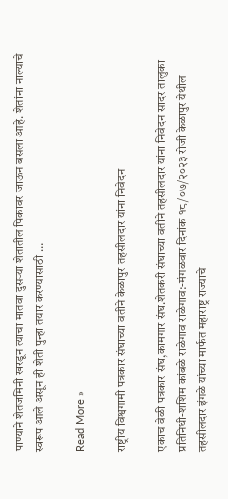पाण्याने शेतजमिनी खरडून त्याचा मातवा दुसऱ्या शेतातील पिकावर जाऊन बसला आहे. शेतांना नाल्याचे स्वरूप आले असून ही शेती पुन्हा तयार करण्यासाठी …

Read More »

राष्ट्रीय विश्वगामी पत्रकार संघाच्या वतीने केळापुर तहसीलदार यांना निवेदन

एकाच वेळी पत्रकार संघ,कामगार संघ.शेतकरी संघाच्या वतीने तहसीलदार यांना निवेदन सादर तालुका प्रतिनिधी-शशिम कांबळे राळेगाव राळेगाव:-मंगळवार दिनांक १८/०७/२०२३ रोजी केळापुर येथील तहसीलदार इंगळे यांच्या मार्फत महाराष्ट्र राज्याचे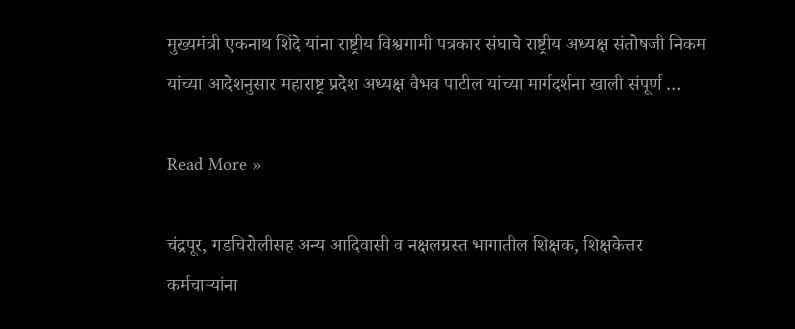मुख्यमंत्री एकनाथ शिंदे यांना राष्ट्रीय विश्वगामी पत्रकार संघाचे राष्ट्रीय अध्यक्ष संतोषजी निकम यांच्या आदेशनुसार महाराष्ट्र प्रदेश अध्यक्ष वैभव पाटील यांच्या मार्गदर्शना खाली संपूर्ण …

Read More »

चंद्रपूर, गडचिरोलीसह अन्य आदिवासी व नक्षलग्रस्त भागातील शिक्षक, शिक्षकेत्तर कर्मचाऱ्यांना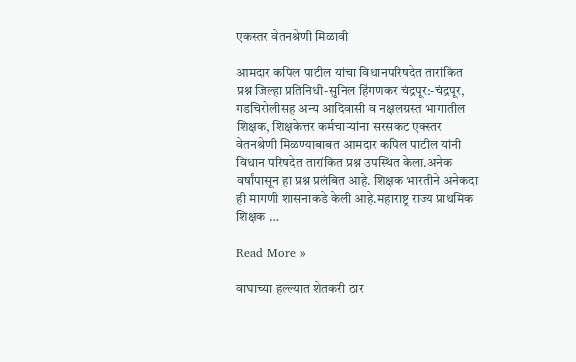एकस्तर वेतनश्रेणी मिळावी

आमदार कपिल पाटील यांचा विधानपरिषदेत तारांकित प्रश्न जिल्हा प्रतिनिधी-सुनिल हिंगणकर चंद्रपूर:-चंद्रपूर, गडचिरोलीसह अन्य आदिवासी व नक्षलग्रस्त भागातील शिक्षक, शिक्षकेत्तर कर्मचाऱ्यांना सरसकट एक्स्तर वेतनश्रेणी मिळण्याबाबत आमदार कपिल पाटील यांनी विधान परिषदेत तारांकित प्रश्न उपस्थित केला.अनेक वर्षांपासून हा प्रश्न प्रलंबित आहे. शिक्षक भारतीने अनेकदा ही मागणी शासनाकडे केली आहे.महाराष्ट्र राज्य प्राथमिक शिक्षक …

Read More »

वाघाच्या हल्ल्यात शेतकरी ठार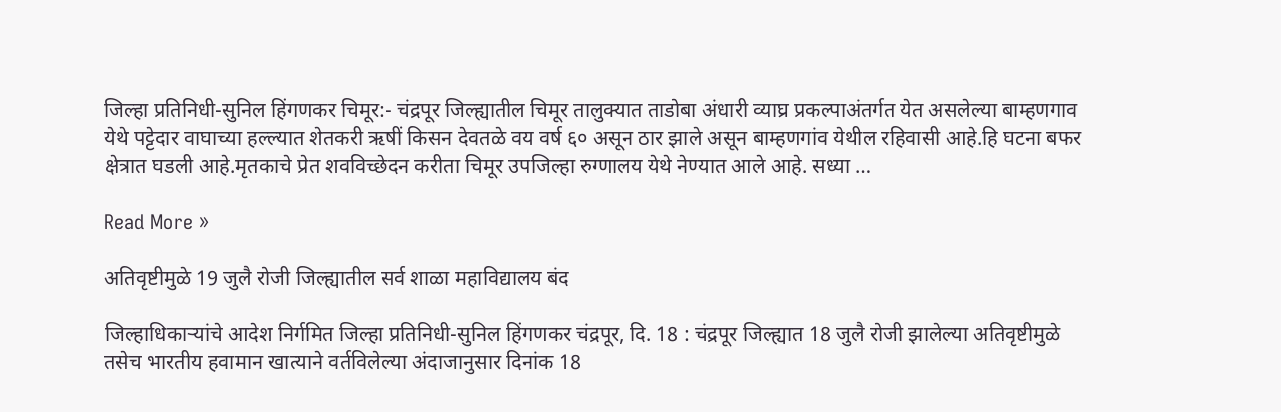जिल्हा प्रतिनिधी-सुनिल हिंगणकर चिमूर:- चंद्रपूर जिल्ह्यातील चिमूर तालुक्यात ताडोबा अंधारी व्याघ्र प्रकल्पाअंतर्गत येत असलेल्या बाम्हणगाव येथे पट्टेदार वाघाच्या हल्ल्यात शेतकरी ऋषीं किसन देवतळे वय वर्ष ६० असून ठार झाले असून बाम्हणगांव येथील रहिवासी आहे.हि घटना बफर क्षेत्रात घडली आहे.मृतकाचे प्रेत शवविच्छेदन करीता चिमूर उपजिल्हा रुग्णालय येथे नेण्यात आले आहे. सध्या …

Read More »

अतिवृष्टीमुळे 19 जुलै रोजी जिल्ह्यातील सर्व शाळा महाविद्यालय बंद

जिल्हाधिकाऱ्यांचे आदेश निर्गमित जिल्हा प्रतिनिधी-सुनिल हिंगणकर चंद्रपूर, दि. 18 : चंद्रपूर जिल्ह्यात 18 जुलै रोजी झालेल्या अतिवृष्टीमुळे तसेच भारतीय हवामान खात्याने वर्तविलेल्या अंदाजानुसार दिनांक 18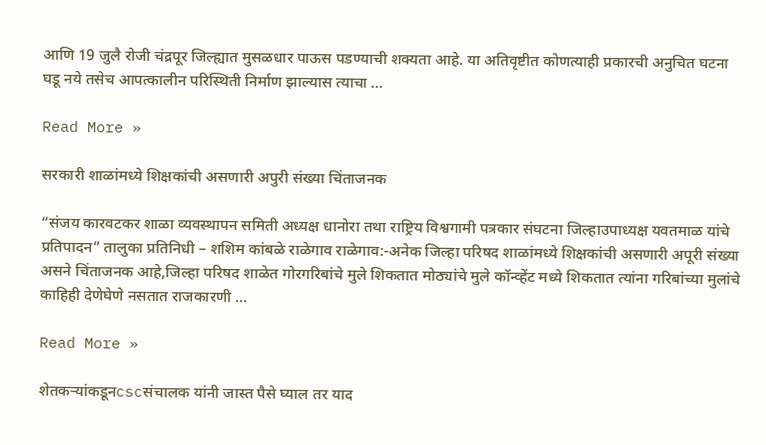आणि 19 जुलै रोजी चंद्रपूर जिल्ह्यात मुसळधार पाऊस पडण्याची शक्यता आहे. या अतिवृष्टीत कोणत्याही प्रकारची अनुचित घटना घडू नये तसेच आपत्कालीन परिस्थिती निर्माण झाल्यास त्याचा …

Read More »

सरकारी शाळांमध्ये शिक्षकांची असणारी अपुरी संख्या चिंताजनक

“संजय कारवटकर शाळा व्यवस्थापन समिती अध्यक्ष धानोरा तथा राष्ट्रिय विश्वगामी पत्रकार संघटना जिल्हाउपाध्यक्ष यवतमाळ यांचे प्रतिपादन” तालुका प्रतिनिधी – शशिम कांबळे राळेगाव राळेगाव:-अनेक जिल्हा परिषद शाळांमध्ये शिक्षकांची असणारी अपूरी संख्या असने चिंताजनक आहे,जिल्हा परिषद शाळेत गोरगरिबांचे मुले शिकतात मोठ्यांचे मुले कॉन्व्हेंट मध्ये शिकतात त्यांना गरिबांच्या मुलांचे काहिही देणेघेणे नसतात राजकारणी …

Read More »

शेतकऱ्यांकडूनcscसंचालक यांनी जास्त पैसे घ्याल तर याद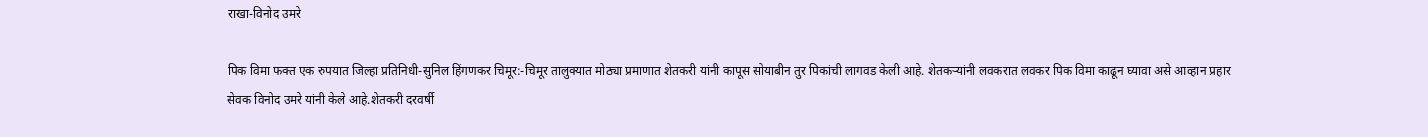राखा-विनोद उमरे

पिक विमा फक्त एक रुपयात जिल्हा प्रतिनिधी-सुनिल हिंगणकर चिमूर:-चिमूर तालुक्यात मोठ्या प्रमाणात शेतकरी यांनी कापूस सोयाबीन तुर पिकांची लागवड केली आहे. शेतकऱ्यांनी लवकरात लवकर पिक विमा काढून घ्यावा असे आव्हान प्रहार सेवक विनोद उमरे यांनी केले आहे.शेतकरी दरवर्षी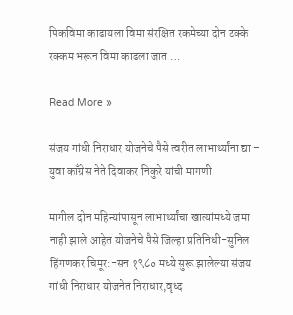पिकविमा काढायला विमा संरक्षित रकमेच्या दोन टक्के रक्कम भरून विमा काढला जात …

Read More »

संजय गांधी निराधार योजनेचे पैसे त्वरीत लाभार्थ्यांना द्या – युवा काँग्रेस नेते दिवाकर निकुरे यांची मागणी

मागील दोन महिन्यांपासून लाभार्थ्यांचा खात्यांमध्ये जमा नाही झाले आहेत योजनेचे पैसे जिल्हा प्रतिनिधी-सुनिल हिंगणकर चिमूर:-सन १९८० मध्ये सुरू झालेल्या संजय गांधी निराधार योजनेत निराधार,वृध्द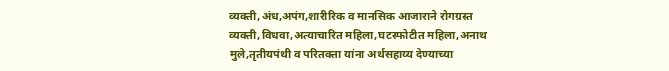व्यक्ती,अंध,अपंग,शारीरिक व मानसिक आजाराने रोगग्रस्त व्यक्ती,विधवा,अत्याचारित महिला,घटस्फोटीत महिला,अनाथ मुले,तृतीयपंथी व परितक्ता यांना अर्थसहाय्य देण्याच्या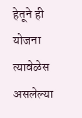हेतूने ही योजना त्यावेळेस असलेल्या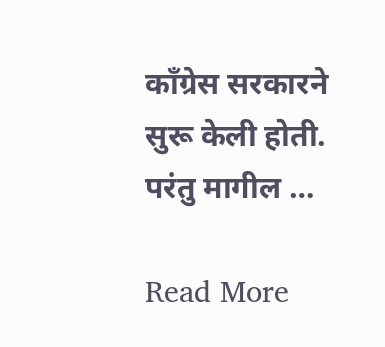काँग्रेस सरकारने सुरू केली होती. परंतु मागील …

Read More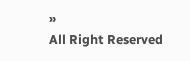»
All Right Reserved